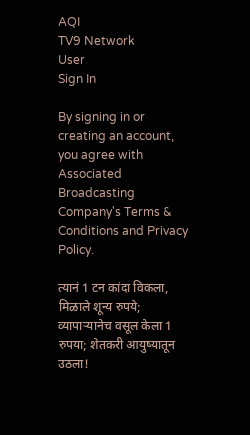AQI
TV9 Network
User
Sign In

By signing in or creating an account, you agree with Associated Broadcasting Company's Terms & Conditions and Privacy Policy.

त्यानं 1 टन कांदा विकला, मिळाले शून्य रुपये; व्यापाऱ्यानेच वसूल केला 1 रुपया; शेतकरी आयुष्यातून उठला!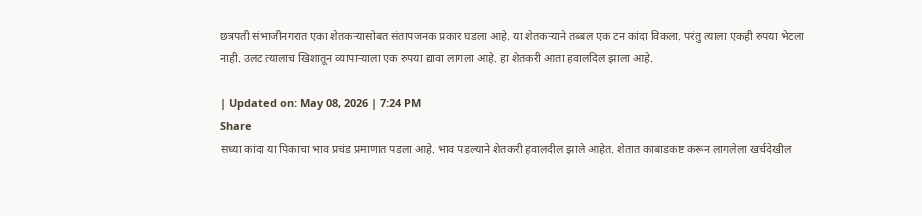छत्रपती संभाजीनगरात एका शेतकऱ्यासोबत संतापजनक प्रकार घडला आहे. या शेतकऱ्याने तब्बल एक टन कांदा विकला. परंतु त्याला एकही रुपया भेटला नाही. उलट त्यालाच खिशातून व्यापाऱ्याला एक रुपया द्यावा लागला आहे. हा शेतकरी आता हवालदिल झाला आहे.

| Updated on: May 08, 2026 | 7:24 PM
Share
सध्या कांदा या पिकाचा भाव प्रचंड प्रमाणात पडला आहे. भाव पडल्याने शेतकरी हवालदील झाले आहेत. शेतात काबाडकष्ट करून लागलेला खर्चदेखील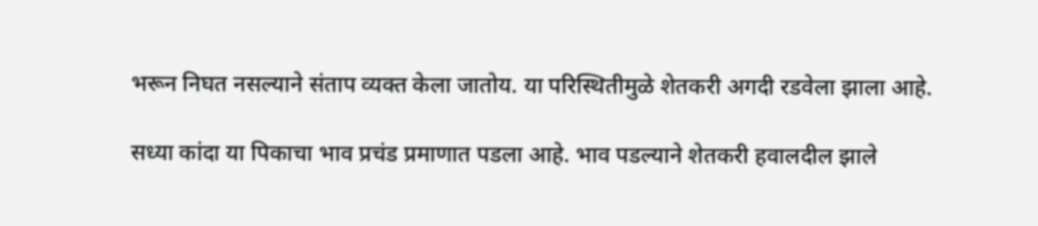भरून निघत नसल्याने संताप व्यक्त केला जातोय. या परिस्थितीमुळे शेतकरी अगदी रडवेला झाला आहे.

सध्या कांदा या पिकाचा भाव प्रचंड प्रमाणात पडला आहे. भाव पडल्याने शेतकरी हवालदील झाले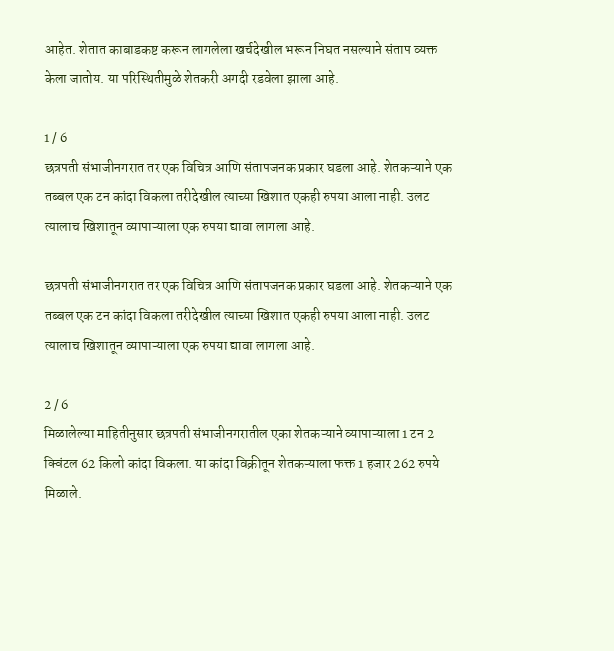आहेत. शेतात काबाडकष्ट करून लागलेला खर्चदेखील भरून निघत नसल्याने संताप व्यक्त केला जातोय. या परिस्थितीमुळे शेतकरी अगदी रडवेला झाला आहे.

1 / 6
छत्रपती संभाजीनगरात तर एक विचित्र आणि संतापजनक प्रकार घडला आहे. शेतकऱ्याने एक तब्बल एक टन कांदा विकला तरीदेखील त्याच्या खिशात एकही रुपया आला नाही. उलट त्यालाच खिशातून व्यापाऱ्याला एक रुपया द्यावा लागला आहे.

छत्रपती संभाजीनगरात तर एक विचित्र आणि संतापजनक प्रकार घडला आहे. शेतकऱ्याने एक तब्बल एक टन कांदा विकला तरीदेखील त्याच्या खिशात एकही रुपया आला नाही. उलट त्यालाच खिशातून व्यापाऱ्याला एक रुपया द्यावा लागला आहे.

2 / 6
मिळालेल्या माहितीनुसार छत्रपती संभाजीनगरातील एका शेतकऱ्याने व्यापाऱ्याला 1 टन 2 क्विंटल 62 किलो कांदा विकला. या कांदा विक्रीतून शेतकऱ्याला फक्त 1 हजार 262 रुपये मिळाले.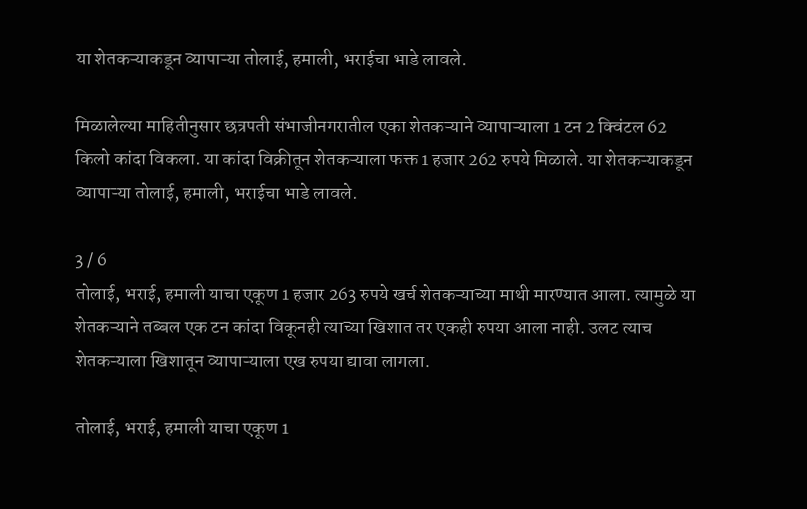या शेतकऱ्याकडून व्यापाऱ्या तोलाई, हमाली, भराईचा भाडे लावले.

मिळालेल्या माहितीनुसार छत्रपती संभाजीनगरातील एका शेतकऱ्याने व्यापाऱ्याला 1 टन 2 क्विंटल 62 किलो कांदा विकला. या कांदा विक्रीतून शेतकऱ्याला फक्त 1 हजार 262 रुपये मिळाले. या शेतकऱ्याकडून व्यापाऱ्या तोलाई, हमाली, भराईचा भाडे लावले.

3 / 6
तोलाई, भराई, हमाली याचा एकूण 1 हजार 263 रुपये खर्च शेतकऱ्याच्या माथी मारण्यात आला. त्यामुळे या शेतकऱ्याने तब्बल एक टन कांदा विकूनही त्याच्या खिशात तर एकही रुपया आला नाही. उलट त्याच शेतकऱ्याला खिशातून व्यापाऱ्याला एख रुपया द्यावा लागला.

तोलाई, भराई, हमाली याचा एकूण 1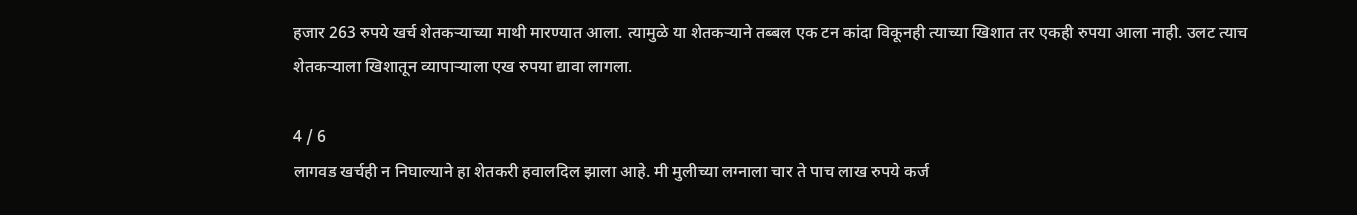हजार 263 रुपये खर्च शेतकऱ्याच्या माथी मारण्यात आला. त्यामुळे या शेतकऱ्याने तब्बल एक टन कांदा विकूनही त्याच्या खिशात तर एकही रुपया आला नाही. उलट त्याच शेतकऱ्याला खिशातून व्यापाऱ्याला एख रुपया द्यावा लागला.

4 / 6
लागवड खर्चही न निघाल्याने हा शेतकरी हवालदिल झाला आहे. मी मुलीच्या लग्नाला चार ते पाच लाख रुपये कर्ज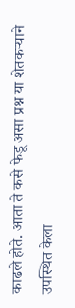काढले होते. आता ते कसे फेडू असा प्रश्न या शेतकऱ्याने उपस्थित केला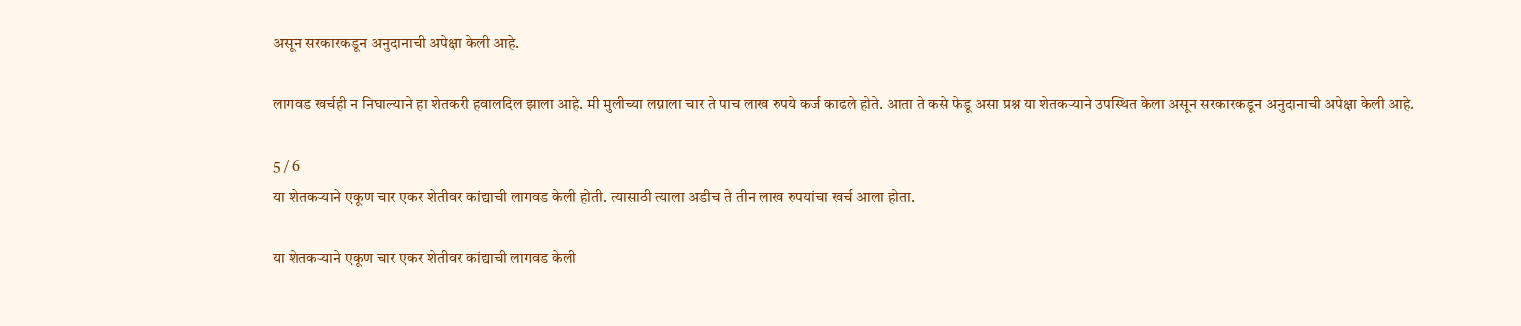असून सरकारकडून अनुदानाची अपेक्षा केली आहे.

लागवड खर्चही न निघाल्याने हा शेतकरी हवालदिल झाला आहे. मी मुलीच्या लग्नाला चार ते पाच लाख रुपये कर्ज काढले होते. आता ते कसे फेडू असा प्रश्न या शेतकऱ्याने उपस्थित केला असून सरकारकडून अनुदानाची अपेक्षा केली आहे.

5 / 6
या शेतकऱ्याने एकूण चार एकर शेतीवर कांद्याची लागवड केली होती. त्यासाठी त्याला अडीच ते तीन लाख रुपयांचा खर्च आला होता.

या शेतकऱ्याने एकूण चार एकर शेतीवर कांद्याची लागवड केली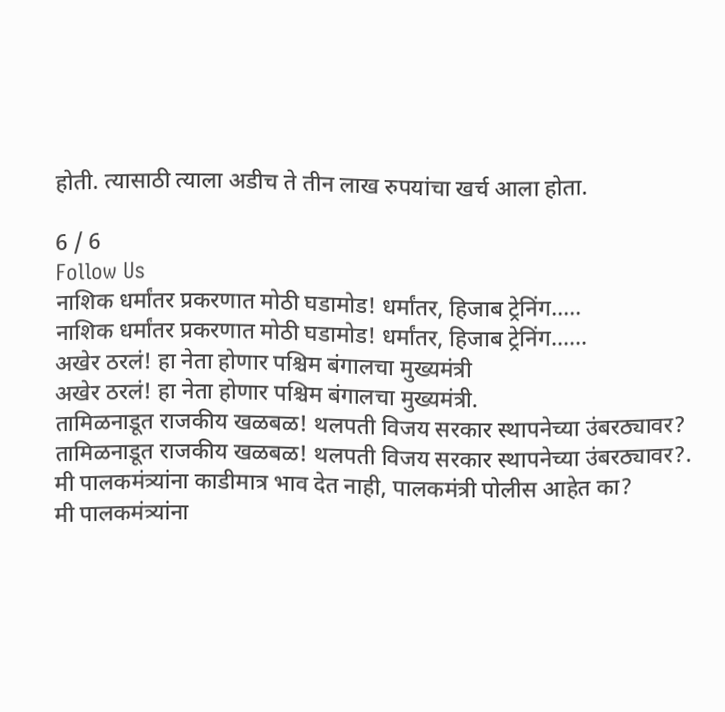होती. त्यासाठी त्याला अडीच ते तीन लाख रुपयांचा खर्च आला होता.

6 / 6
Follow Us
नाशिक धर्मांतर प्रकरणात मोठी घडामोड! धर्मांतर, हिजाब ट्रेनिंग.....
नाशिक धर्मांतर प्रकरणात मोठी घडामोड! धर्मांतर, हिजाब ट्रेनिंग......
अखेर ठरलं! हा नेता होणार पश्चिम बंगालचा मुख्यमंत्री
अखेर ठरलं! हा नेता होणार पश्चिम बंगालचा मुख्यमंत्री.
तामिळनाडूत राजकीय खळबळ! थलपती विजय सरकार स्थापनेच्या उंबरठ्यावर?
तामिळनाडूत राजकीय खळबळ! थलपती विजय सरकार स्थापनेच्या उंबरठ्यावर?.
मी पालकमंत्र्यांना काडीमात्र भाव देत नाही, पालकमंत्री पोलीस आहेत का?
मी पालकमंत्र्यांना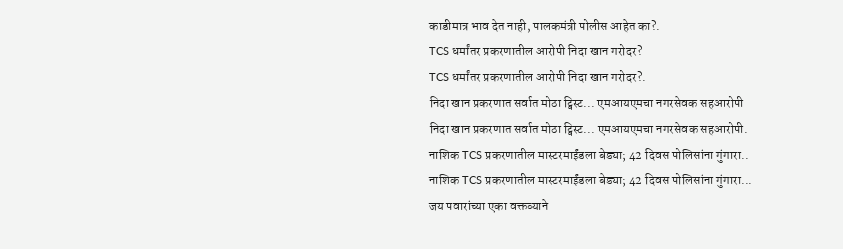काडीमात्र भाव देत नाही, पालकमंत्री पोलीस आहेत का?.
TCS धर्मांतर प्रकरणातील आरोपी निदा खान गरोदर?
TCS धर्मांतर प्रकरणातील आरोपी निदा खान गरोदर?.
निदा खान प्रकरणात सर्वात मोठा ट्विस्ट... एमआयएमचा नगरसेवक सहआरोपी
निदा खान प्रकरणात सर्वात मोठा ट्विस्ट... एमआयएमचा नगरसेवक सहआरोपी.
नाशिक TCS प्रकरणातील मास्टरमाईंडला बेड्या; 42 दिवस पोलिसांना गुंगारा..
नाशिक TCS प्रकरणातील मास्टरमाईंडला बेड्या; 42 दिवस पोलिसांना गुंगारा...
जय पवारांच्या एका वक्तव्याने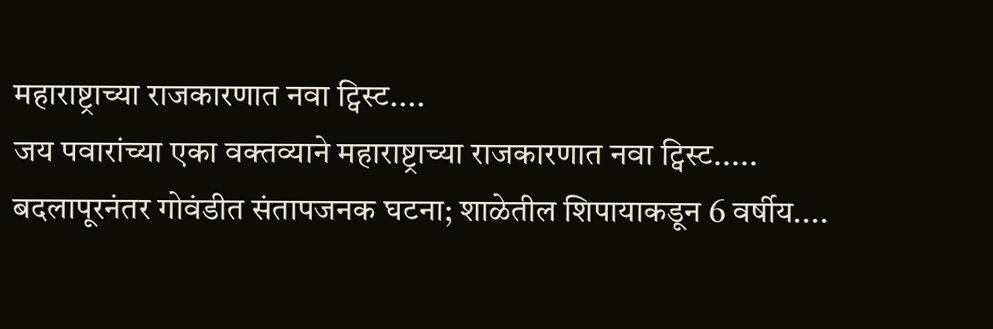महाराष्ट्राच्या राजकारणात नवा ट्विस्ट....
जय पवारांच्या एका वक्तव्याने महाराष्ट्राच्या राजकारणात नवा ट्विस्ट.....
बदलापूरनंतर गोवंडीत संतापजनक घटना; शाळेतील शिपायाकडून 6 वर्षीय....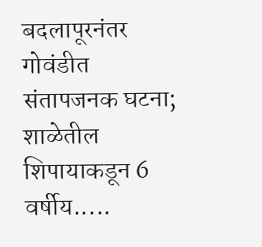बदलापूरनंतर गोवंडीत संतापजनक घटना; शाळेतील शिपायाकडून 6 वर्षीय.....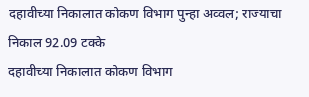दहावीच्या निकालात कोकण विभाग पुन्हा अव्वल; राज्याचा निकाल 92.09 टक्के
दहावीच्या निकालात कोकण विभाग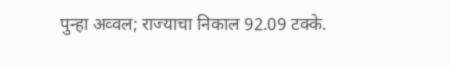पुन्हा अव्वल; राज्याचा निकाल 92.09 टक्के.